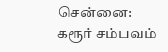சென்னை: கரூர் சம்பவம்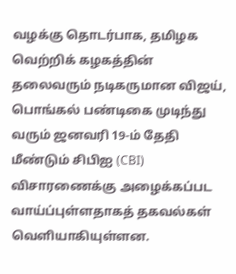வழக்கு தொடர்பாக, தமிழக வெற்றிக் கழகத்தின் தலைவரும் நடிகருமான விஜய், பொங்கல் பண்டிகை முடிந்து வரும் ஜனவரி 19-ம் தேதி மீண்டும் சிபிஐ (CBI) விசாரணைக்கு அழைக்கப்பட வாய்ப்புள்ளதாகத் தகவல்கள் வெளியாகியுள்ளன.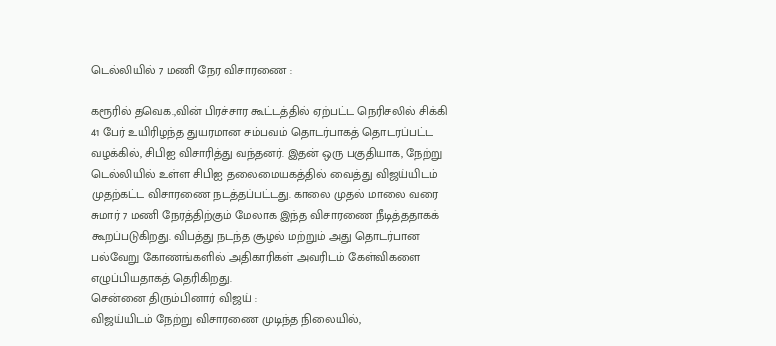டெல்லியில் 7 மணி நேர விசாரணை :

கரூரில் தவெக.,வின் பிரச்சார கூட்டத்தில் ஏற்பட்ட நெரிசலில் சிக்கி 41 பேர் உயிரிழந்த துயரமான சம்பவம் தொடர்பாகத் தொடரப்பட்ட வழக்கில், சிபிஐ விசாரித்து வந்தனர். இதன் ஒரு பகுதியாக, நேற்று டெல்லியில் உள்ள சிபிஐ தலைமையகத்தில் வைத்து விஜய்யிடம் முதற்கட்ட விசாரணை நடத்தப்பட்டது. காலை முதல் மாலை வரை சுமார் 7 மணி நேரத்திற்கும் மேலாக இந்த விசாரணை நீடித்ததாகக் கூறப்படுகிறது. விபத்து நடந்த சூழல் மற்றும் அது தொடர்பான பல்வேறு கோணங்களில் அதிகாரிகள் அவரிடம் கேள்விகளை எழுப்பியதாகத் தெரிகிறது.
சென்னை திரும்பினார் விஜய் :
விஜய்யிடம் நேற்று விசாரணை முடிந்த நிலையில்,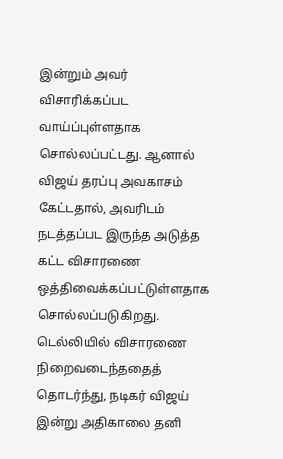இன்றும் அவர் விசாரிக்கப்பட வாய்ப்புள்ளதாக சொல்லப்பட்டது. ஆனால் விஜய் தரப்பு அவகாசம் கேட்டதால், அவரிடம் நடத்தப்பட இருந்த அடுத்த கட்ட விசாரணை ஒத்திவைக்கப்பட்டுள்ளதாக சொல்லப்படுகிறது. டெல்லியில் விசாரணை நிறைவடைந்ததைத் தொடர்ந்து, நடிகர் விஜய் இன்று அதிகாலை தனி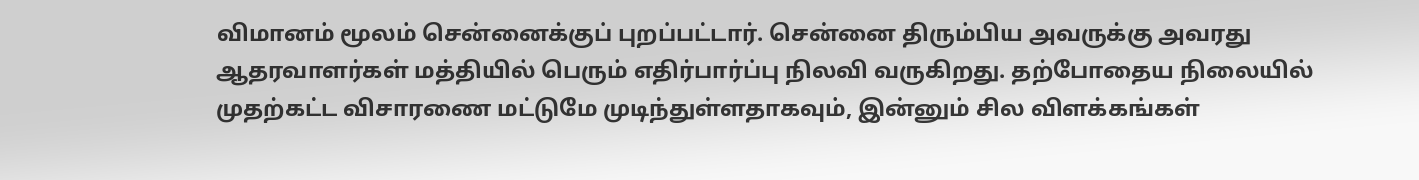விமானம் மூலம் சென்னைக்குப் புறப்பட்டார். சென்னை திரும்பிய அவருக்கு அவரது ஆதரவாளர்கள் மத்தியில் பெரும் எதிர்பார்ப்பு நிலவி வருகிறது. தற்போதைய நிலையில் முதற்கட்ட விசாரணை மட்டுமே முடிந்துள்ளதாகவும், இன்னும் சில விளக்கங்கள்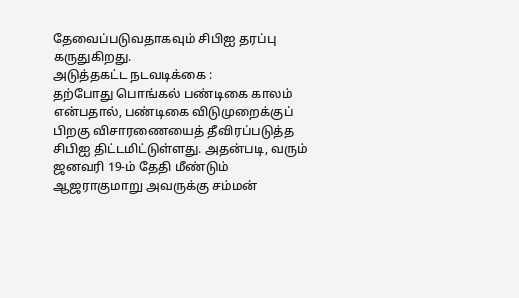தேவைப்படுவதாகவும் சிபிஐ தரப்பு கருதுகிறது.
அடுத்தகட்ட நடவடிக்கை :
தற்போது பொங்கல் பண்டிகை காலம் என்பதால், பண்டிகை விடுமுறைக்குப் பிறகு விசாரணையைத் தீவிரப்படுத்த சிபிஐ திட்டமிட்டுள்ளது. அதன்படி, வரும் ஜனவரி 19-ம் தேதி மீண்டும் ஆஜராகுமாறு அவருக்கு சம்மன்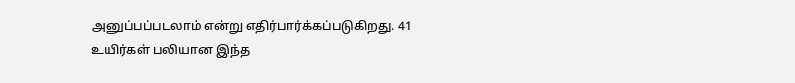அனுப்பப்படலாம் என்று எதிர்பார்க்கப்படுகிறது. 41 உயிர்கள் பலியான இந்த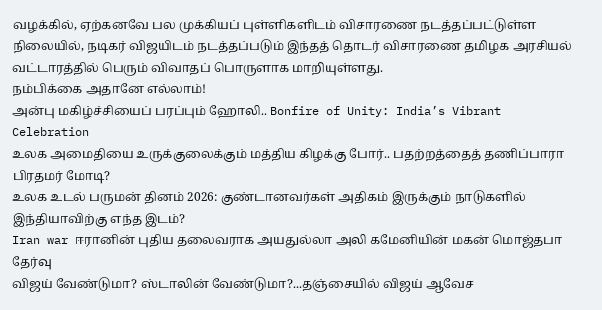வழக்கில், ஏற்கனவே பல முக்கியப் புள்ளிகளிடம் விசாரணை நடத்தப்பட்டுள்ள நிலையில், நடிகர் விஜயிடம் நடத்தப்படும் இந்தத் தொடர் விசாரணை தமிழக அரசியல் வட்டாரத்தில் பெரும் விவாதப் பொருளாக மாறியுள்ளது.
நம்பிக்கை அதானே எல்லாம்!
அன்பு மகிழ்ச்சியைப் பரப்பும் ஹோலி.. Bonfire of Unity: India’s Vibrant Celebration
உலக அமைதியை உருக்குலைக்கும் மத்திய கிழக்கு போர்.. பதற்றத்தைத் தணிப்பாரா பிரதமர் மோடி?
உலக உடல் பருமன் தினம் 2026: குண்டானவர்கள் அதிகம் இருக்கும் நாடுகளில் இந்தியாவிற்கு எந்த இடம்?
Iran war ஈரானின் புதிய தலைவராக அயதுல்லா அலி கமேனியின் மகன் மொஜ்தபா தேர்வு
விஜய் வேண்டுமா? ஸ்டாலின் வேண்டுமா?...தஞ்சையில் விஜய் ஆவேச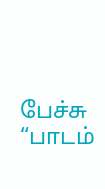பேச்சு
“பாடம்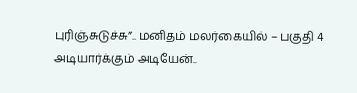புரிஞ்சுடுச்சு”.. மனிதம் மலர்கையில் – பகுதி 4
அடியார்க்கும் அடியேன்..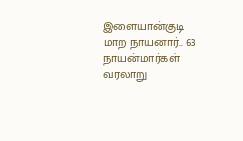இளையான்குடி மாற நாயனார்.. 63 நாயன்மார்கள் வரலாறு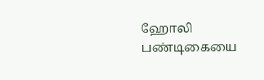ஹோலி பண்டிகையை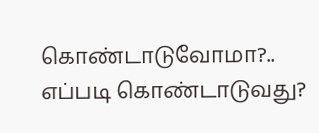கொண்டாடுவோமா?.. எப்படி கொண்டாடுவது?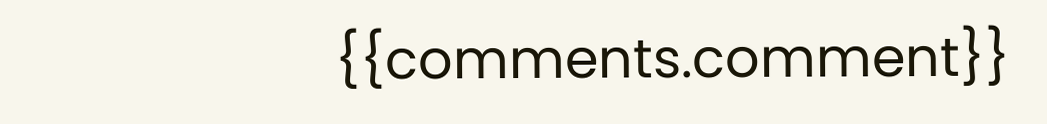{{comments.comment}}